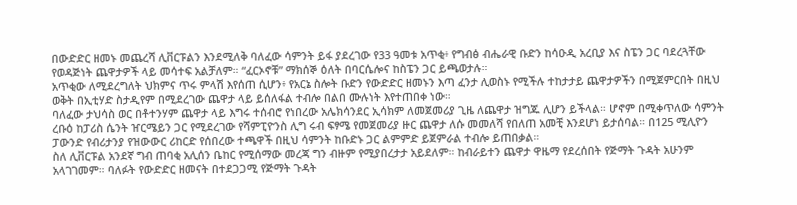በውድድር ዘመኑ መጨረሻ ሊቨርፑልን እንደሚለቅ ባለፈው ሳምንት ይፋ ያደረገው የ33 ዓመቱ አጥቂ፥ የግብፅ ብሔራዊ ቡድን ከሳዑዲ አረቢያ እና ስፔን ጋር ባደረጓቸው የወዳጅነት ጨዋታዎች ላይ መሳተፍ አልቻለም። “ፈርኦኖቹ” ማክሰኞ ዕለት በባርሴሎና ከስፔን ጋር ይጫወታሉ።
አጥቂው ለሚደረግለት ህክምና ጥሩ ምላሽ እየሰጠ ሲሆን፥ የአርኔ ስሎት ቡድን የውድድር ዘመኑን እጣ ፈንታ ሊወስኑ የሚችሉ ተከታታይ ጨዋታዎችን በሚጀምርበት በዚህ ወቅት በኢቲሃድ ስታዲየም በሚደረገው ጨዋታ ላይ ይሰለፋል ተብሎ በልበ ሙሉነት እየተጠበቀ ነው።
ባለፈው ታህሳስ ወር በቶተንሃም ጨዋታ ላይ እግሩ ተሰብሮ የነበረው አሌክሳንደር ኢሳክም ለመጀመሪያ ጊዜ ለጨዋታ ዝግጁ ሊሆን ይችላል። ሆኖም በሚቀጥለው ሳምንት ረቡዕ ከፓሪስ ሴንት ዠርሜይን ጋር የሚደረገው የሻምፒዮንስ ሊግ ሩብ ፍፃሜ የመጀመሪያ ዙር ጨዋታ ለሱ መመለሻ የበለጠ አመቺ እንደሆነ ይታሰባል። በ125 ሚሊዮን ፓውንድ የብሪታንያ የዝውውር ሪከርድ የሰበረው ተጫዋች በዚህ ሳምንት ከቡድኑ ጋር ልምምድ ይጀምራል ተብሎ ይጠበቃል።
ስለ ሊቨርፑል አንደኛ ግብ ጠባቂ አሊሰን ቤከር የሚሰማው መረጃ ግን ብዙም የሚያበረታታ አይደለም። ከብራይተን ጨዋታ ዋዜማ የደረሰበት የጅማት ጉዳት አሁንም አላገገመም። ባለፉት የውድድር ዘመናት በተደጋጋሚ የጅማት ጉዳት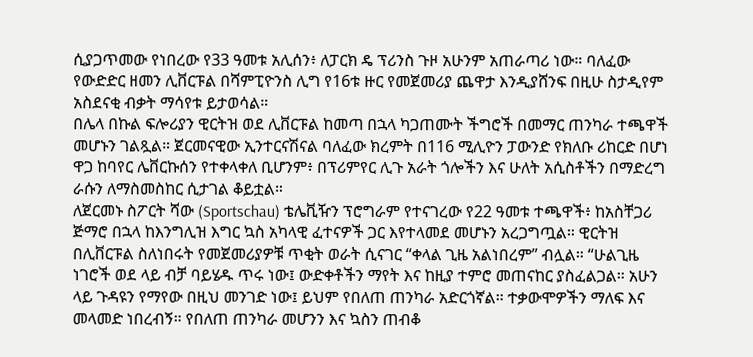ሲያጋጥመው የነበረው የ33 ዓመቱ አሊሰን፥ ለፓርክ ዴ ፕሪንስ ጉዞ አሁንም አጠራጣሪ ነው። ባለፈው የውድድር ዘመን ሊቨርፑል በሻምፒዮንስ ሊግ የ16ቱ ዙር የመጀመሪያ ጨዋታ እንዲያሸንፍ በዚሁ ስታዲየም አስደናቂ ብቃት ማሳየቱ ይታወሳል።
በሌላ በኩል ፍሎሪያን ዊርትዝ ወደ ሊቨርፑል ከመጣ በኋላ ካጋጠሙት ችግሮች በመማር ጠንካራ ተጫዋች መሆኑን ገልጿል። ጀርመናዊው ኢንተርናሽናል ባለፈው ክረምት በ116 ሚሊዮን ፓውንድ የክለቡ ሪከርድ በሆነ ዋጋ ከባየር ሌቨርኩሰን የተቀላቀለ ቢሆንም፥ በፕሪምየር ሊጉ አራት ጎሎችን እና ሁለት አሲስቶችን በማድረግ ራሱን ለማስመስከር ሲታገል ቆይቷል።
ለጀርመኑ ስፖርት ሻው (Sportschau) ቴሌቪዥን ፕሮግራም የተናገረው የ22 ዓመቱ ተጫዋች፥ ከአስቸጋሪ ጅማሮ በኋላ ከእንግሊዝ እግር ኳስ አካላዊ ፈተናዎች ጋር እየተላመደ መሆኑን አረጋግጧል። ዊርትዝ በሊቨርፑል ስለነበሩት የመጀመሪያዎቹ ጥቂት ወራት ሲናገር “ቀላል ጊዜ አልነበረም” ብሏል። “ሁልጊዜ ነገሮች ወደ ላይ ብቻ ባይሄዱ ጥሩ ነው፤ ውድቀቶችን ማየት እና ከዚያ ተምሮ መጠናከር ያስፈልጋል። አሁን ላይ ጉዳዩን የማየው በዚህ መንገድ ነው፤ ይህም የበለጠ ጠንካራ አድርጎኛል። ተቃውሞዎችን ማለፍ እና መላመድ ነበረብኝ። የበለጠ ጠንካራ መሆንን እና ኳስን ጠብቆ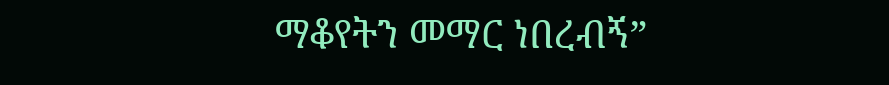ማቆየትን መማር ነበረብኝ”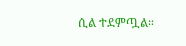ሲል ተደምጧል።